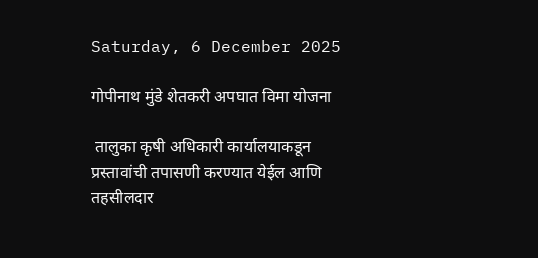Saturday, 6 December 2025

गोपीनाथ मुंडे शेतकरी अपघात विमा योजना

 तालुका कृषी अधिकारी कार्यालयाकडून प्रस्तावांची तपासणी करण्यात येईल आणि तहसीलदार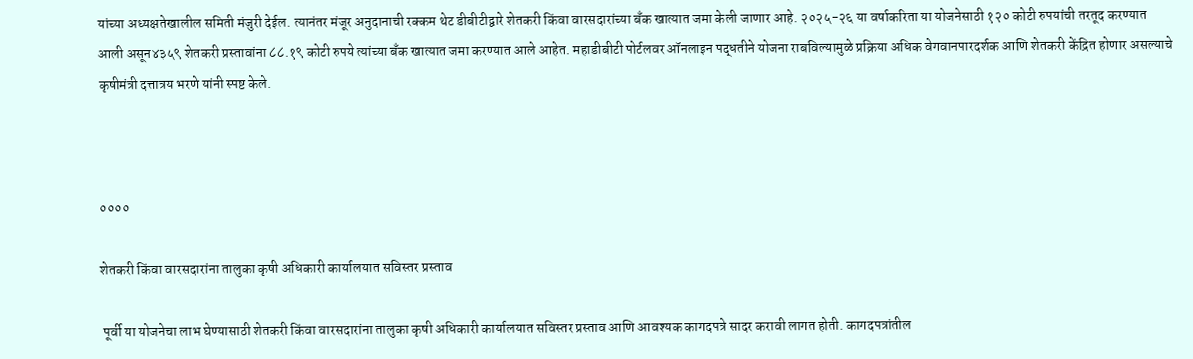यांच्या अध्यक्षतेखालील समिती मंजुरी देईल. त्यानंतर मंजूर अनुदानाची रक्कम थेट डीबीटीद्वारे शेतकरी किंवा वारसदारांच्या बँक खात्यात जमा केली जाणार आहे. २०२५-२६ या वर्षाकरिता या योजनेसाठी १२० कोटी रुपयांची तरतूद करण्यात आली असून४३५९ शेतकरी प्रस्तावांना ८८.१९ कोटी रुपये त्यांच्या बँक खात्यात जमा करण्यात आले आहेत. महाडीबीटी पोर्टलवर ऑनलाइन पद्धतीने योजना राबविल्यामुळे प्रक्रिया अधिक वेगवानपारदर्शक आणि शेतकरी केंद्रित होणार असल्याचे कृषीमंत्री दत्तात्रय भरणे यांनी स्पष्ट केले.



००००

शेतकरी किंवा वारसदारांना तालुका कृषी अधिकारी कार्यालयात सविस्तर प्रस्ताव

 पूर्वी या योजनेचा लाभ घेण्यासाठी शेतकरी किंवा वारसदारांना तालुका कृषी अधिकारी कार्यालयात सविस्तर प्रस्ताव आणि आवश्यक कागदपत्रे सादर करावी लागत होती. कागदपत्रांतील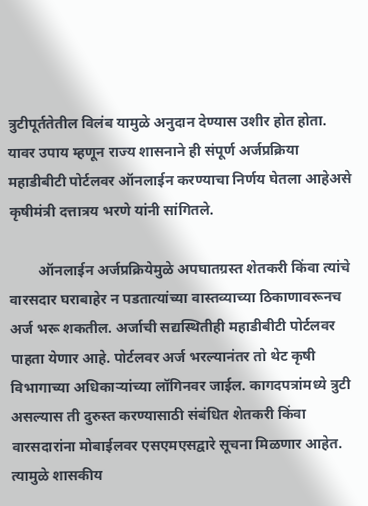त्रुटीपूर्ततेतील विलंब यामुळे अनुदान देण्यास उशीर होत होता. यावर उपाय म्हणून राज्य शासनाने ही संपूर्ण अर्जप्रक्रिया महाडीबीटी पोर्टलवर ऑनलाईन करण्याचा निर्णय घेतला आहेअसे कृषीमंत्री दत्तात्रय भरणे यांनी सांगितले.

        ऑनलाईन अर्जप्रक्रियेमुळे अपघातग्रस्त शेतकरी किंवा त्यांचे वारसदार घराबाहेर न पडतात्यांच्या वास्तव्याच्या ठिकाणावरूनच अर्ज भरू शकतील. अर्जाची सद्यस्थितीही महाडीबीटी पोर्टलवर पाहता येणार आहे. पोर्टलवर अर्ज भरल्यानंतर तो थेट कृषी विभागाच्या अधिकाऱ्यांच्या लॉगिनवर जाईल. कागदपत्रांमध्ये त्रुटी असल्यास ती दुरुस्त करण्यासाठी संबंधित शेतकरी किंवा वारसदारांना मोबाईलवर एसएमएसद्वारे सूचना मिळणार आहेत. त्यामुळे शासकीय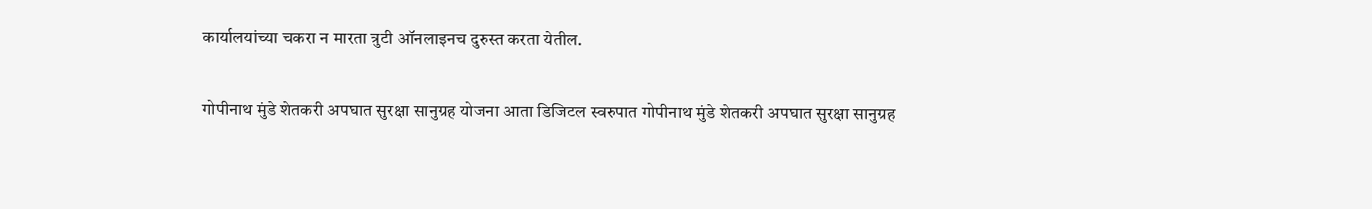कार्यालयांच्या चकरा न मारता त्रुटी ऑनलाइनच दुरुस्त करता येतील.

गोपीनाथ मुंडे शेतकरी अपघात सुरक्षा सानुग्रह योजना आता डिजिटल स्वरुपात गोपीनाथ मुंडे शेतकरी अपघात सुरक्षा सानुग्रह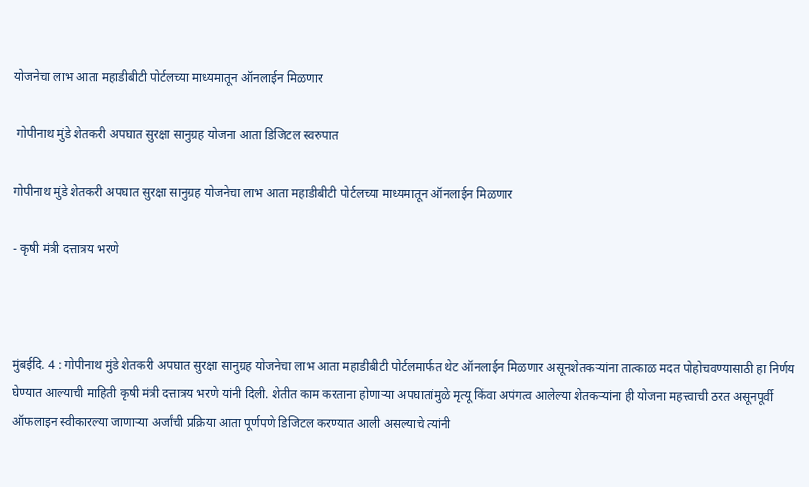योजनेचा लाभ आता महाडीबीटी पोर्टलच्या माध्यमातून ऑनलाईन मिळणार

 गोपीनाथ मुंडे शेतकरी अपघात सुरक्षा सानुग्रह योजना आता डिजिटल स्वरुपात

गोपीनाथ मुंडे शेतकरी अपघात सुरक्षा सानुग्रह योजनेचा लाभ आता महाडीबीटी पोर्टलच्या माध्यमातून ऑनलाईन मिळणार

- कृषी मंत्री दत्तात्रय भरणे



मुंबईदि. 4 : गोपीनाथ मुंडे शेतकरी अपघात सुरक्षा सानुग्रह योजनेचा लाभ आता महाडीबीटी पोर्टलमार्फत थेट ऑनलाईन मिळणार असूनशेतकऱ्यांना तात्काळ मदत पोहोचवण्यासाठी हा निर्णय घेण्यात आल्याची माहिती कृषी मंत्री दत्तात्रय भरणे यांनी दिली. शेतीत काम करताना होणाऱ्या अपघातांमुळे मृत्यू किंवा अपंगत्व आलेल्या शेतकऱ्यांना ही योजना महत्त्वाची ठरत असूनपूर्वी ऑफलाइन स्वीकारल्या जाणाऱ्या अर्जांची प्रक्रिया आता पूर्णपणे डिजिटल करण्यात आली असल्याचे त्यांनी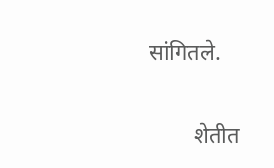सांगितले.

        शेतीत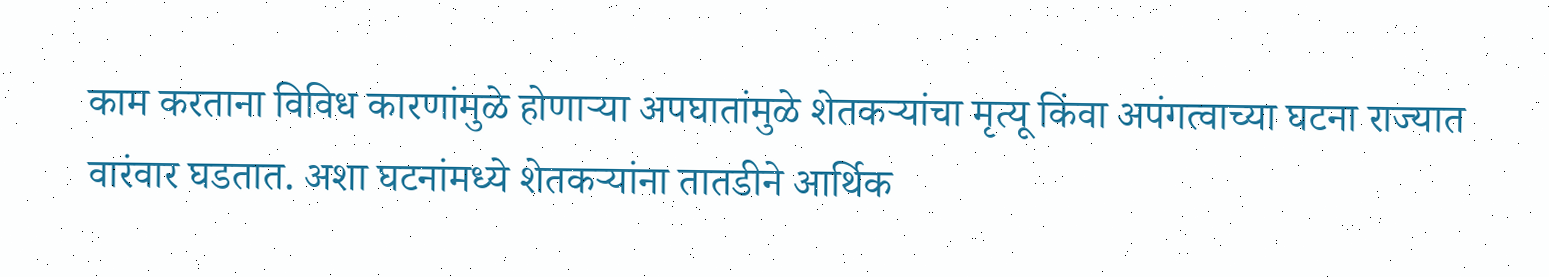काम करताना विविध कारणांमुळे होणाऱ्या अपघातांमुळे शेतकऱ्यांचा मृत्यू किंवा अपंगत्वाच्या घटना राज्यात वारंवार घडतात. अशा घटनांमध्ये शेतकऱ्यांना तातडीने आर्थिक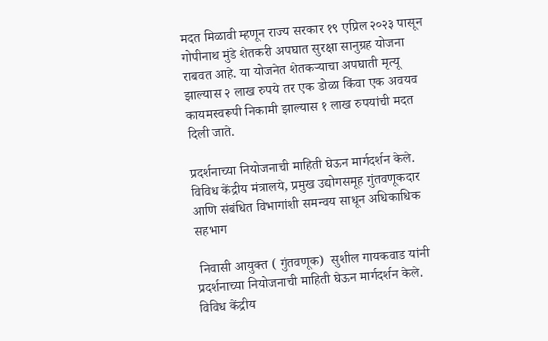मदत मिळावी म्हणून राज्य सरकार १९ एप्रिल २०२३ पासून गोपीनाथ मुंडे शेतकरी अपघात सुरक्षा सानुग्रह योजना राबवत आहे. या योजनेत शेतकऱ्याचा अपघाती मृत्यू झाल्यास २ लाख रुपये तर एक डोळा किंवा एक अवयव कायमस्वरूपी निकामी झाल्यास १ लाख रुपयांची मदत दिली जाते.

प्रदर्शनाच्या नियोजनाची माहिती घेऊन मार्गदर्शन केले. विविध केंद्रीय मंत्रालये, प्रमुख उद्योगसमूह गुंतवणूकदार आणि संबंधित विभागांशी समन्वय साधून अधिकाधिक सहभाग

 निवासी आयुक्त ( गुंतवणूक)  सुशील गायकवाड यांनी प्रदर्शनाच्या नियोजनाची माहिती घेऊन मार्गदर्शन केले. विविध केंद्रीय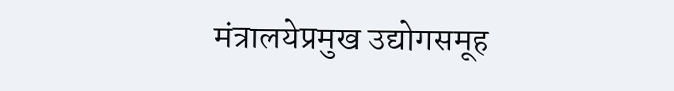मंत्रालयेप्रमुख उद्योगसमूह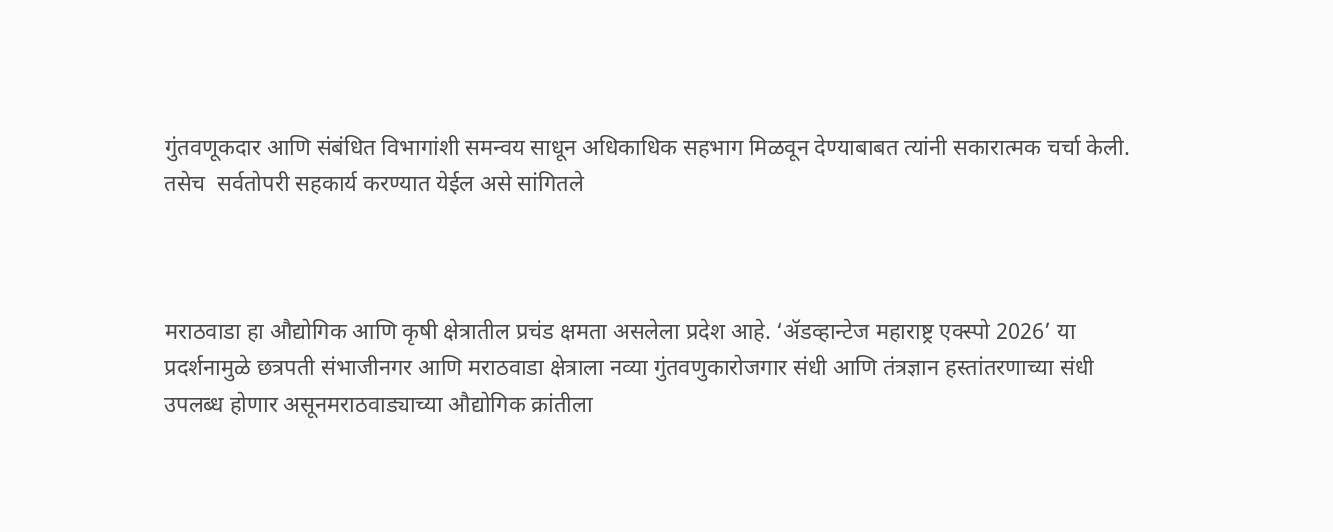गुंतवणूकदार आणि संबंधित विभागांशी समन्वय साधून अधिकाधिक सहभाग मिळवून देण्याबाबत त्यांनी सकारात्मक चर्चा केली. तसेच  सर्वतोपरी सहकार्य करण्यात येईल असे सांगितले



मराठवाडा हा औद्योगिक आणि कृषी क्षेत्रातील प्रचंड क्षमता असलेला प्रदेश आहे. ‘ॲडव्हान्टेज महाराष्ट्र एक्स्पो 2026’ या प्रदर्शनामुळे छत्रपती संभाजीनगर आणि मराठवाडा क्षेत्राला नव्या गुंतवणुकारोजगार संधी आणि तंत्रज्ञान हस्तांतरणाच्या संधी उपलब्ध होणार असूनमराठवाड्याच्या औद्योगिक क्रांतीला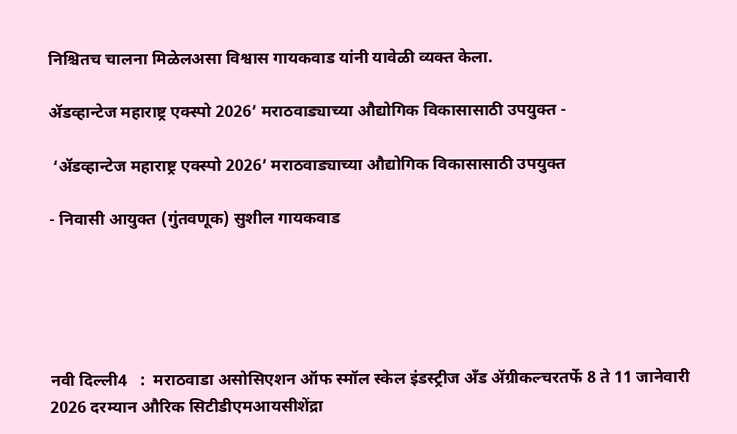निश्चितच चालना मिळेलअसा विश्वास गायकवाड यांनी यावेळी व्यक्त केला.

ॲडव्हान्टेज महाराष्ट्र एक्स्पो 2026’ मराठवाड्याच्या औद्योगिक विकासासाठी उपयुक्त -

 ‘ॲडव्हान्टेज महाराष्ट्र एक्स्पो 2026’ मराठवाड्याच्या औद्योगिक विकासासाठी उपयुक्त

- निवासी आयुक्त (गुंतवणूक) सुशील गायकवाड





नवी दिल्ली4   :  मराठवाडा असोसिएशन ऑफ स्मॉल स्केल इंडस्ट्रीज अँड ॲग्रीकल्चरतर्फे 8 ते 11 जानेवारी 2026 दरम्यान औरिक सिटीडीएमआयसीशेंद्रा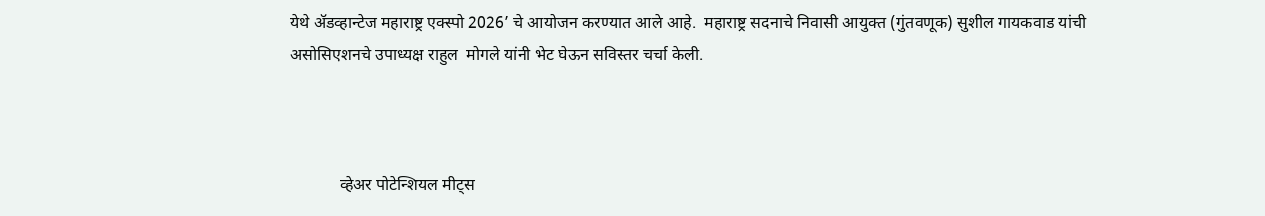येथे ॲडव्हान्टेज महाराष्ट्र एक्स्पो 2026’ चे आयोजन करण्यात आले आहे.  महाराष्ट्र सदनाचे निवासी आयुक्त (गुंतवणूक) सुशील गायकवाड यांची असोसिएशनचे उपाध्यक्ष राहुल  मोगले यांनी भेट घेऊन सविस्तर चर्चा केली.



            व्हेअर पोटेन्शियल मीट्स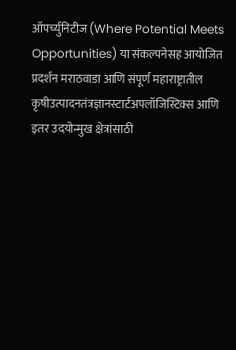ऑपर्च्युनिटीज (Where Potential Meets Opportunities) या संकल्पनेसह आयोजित  प्रदर्शन मराठवाडा आणि संपूर्ण महाराष्ट्रातील कृषीउत्पादनतंत्रज्ञानस्टार्टअपलॉजिस्टिक्स आणि इतर उदयोन्मुख क्षेत्रांसाठी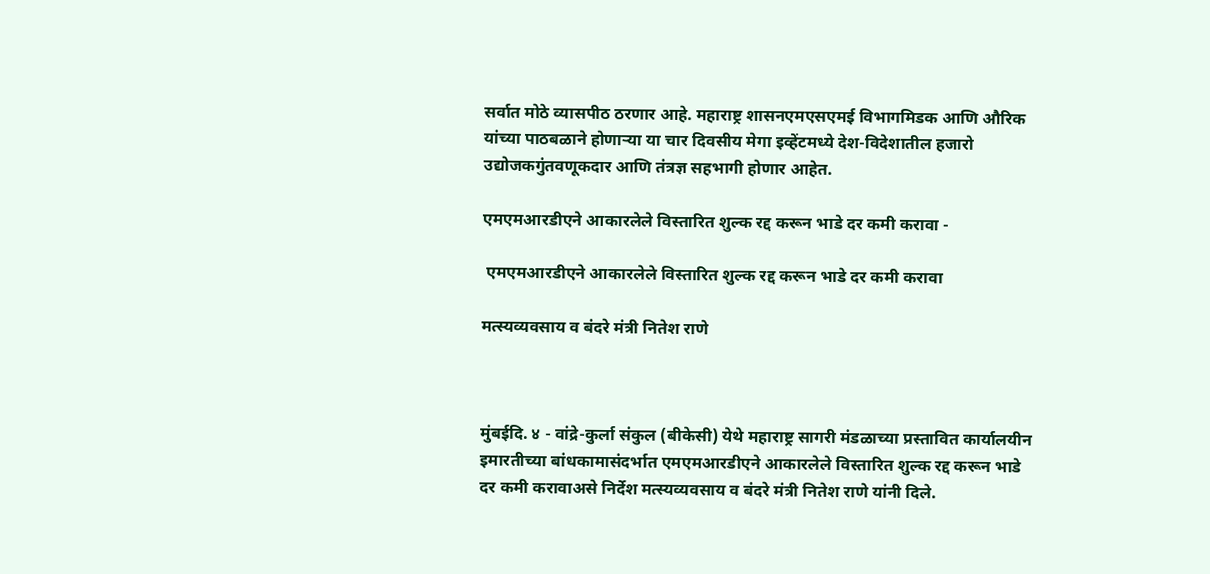सर्वात मोठे व्यासपीठ ठरणार आहे. महाराष्ट्र शासनएमएसएमई विभागमिडक आणि औरिक यांच्या पाठबळाने होणाऱ्या या चार दिवसीय मेगा इव्हेंटमध्ये देश-विदेशातील हजारो उद्योजकगुंतवणूकदार आणि तंत्रज्ञ सहभागी होणार आहेत.

एमएमआरडीएने आकारलेले विस्तारित शुल्क रद्द करून भाडे दर कमी करावा -

 एमएमआरडीएने आकारलेले विस्तारित शुल्क रद्द करून भाडे दर कमी करावा

मत्स्यव्यवसाय व बंदरे मंत्री नितेश राणे



मुंबईदि. ४ - वांद्रे-कुर्ला संकुल (बीकेसी) येथे महाराष्ट्र सागरी मंडळाच्या प्रस्तावित कार्यालयीन इमारतीच्या बांधकामासंदर्भात एमएमआरडीएने आकारलेले विस्तारित शुल्क रद्द करून भाडे दर कमी करावाअसे निर्देश मत्स्यव्यवसाय व बंदरे मंत्री नितेश राणे यांनी दिले.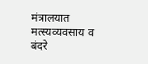मंत्रालयात मत्स्यव्यवसाय व बंदरे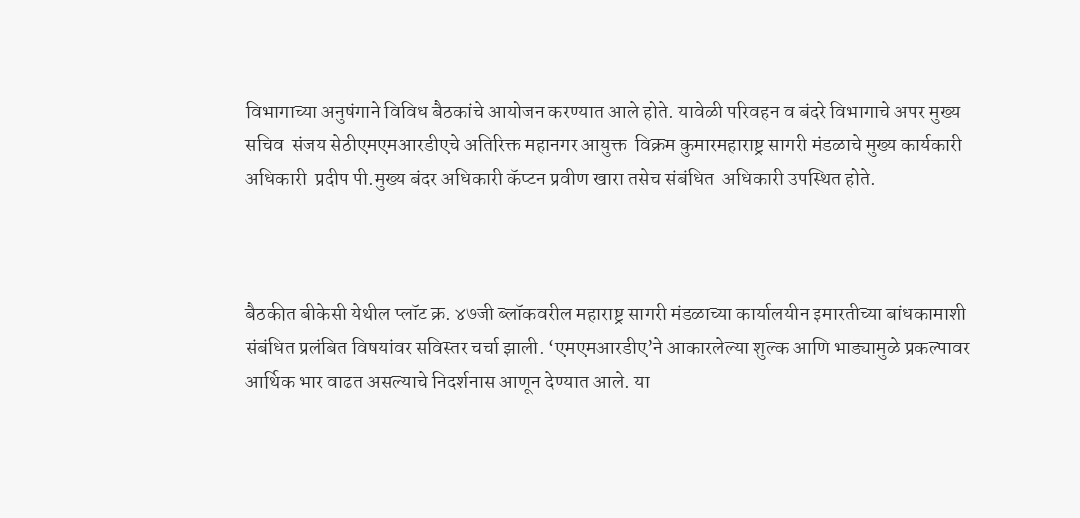विभागाच्या अनुषंगाने विविध बैठकांचे आयोजन करण्यात आले होते. यावेळी परिवहन व बंदरे विभागाचे अपर मुख्य सचिव  संजय सेठीएमएमआरडीएचे अतिरिक्त महानगर आयुक्त  विक्रम कुमारमहाराष्ट्र सागरी मंडळाचे मुख्य कार्यकारी अधिकारी  प्रदीप पी.मुख्य बंदर अधिकारी कॅप्टन प्रवीण खारा तसेच संबंधित  अधिकारी उपस्थित होते.



बैठकीत बीकेसी येथील प्लॉट क्र. ४७जी ब्लॉकवरील महाराष्ट्र सागरी मंडळाच्या कार्यालयीन इमारतीच्या बांधकामाशी संबंधित प्रलंबित विषयांवर सविस्तर चर्चा झाली. ‘एमएमआरडीए’ने आकारलेल्या शुल्क आणि भाड्यामुळे प्रकल्पावर आर्थिक भार वाढत असल्याचे निदर्शनास आणून देण्यात आले. या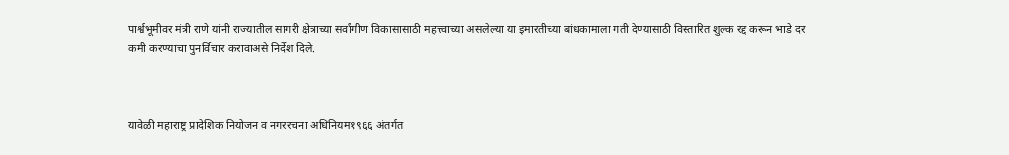पार्श्वभूमीवर मंत्री राणे यांनी राज्यातील सागरी क्षेत्राच्या सर्वांगीण विकासासाठी महत्त्वाच्या असलेल्या या इमारतीच्या बांधकामाला गती देण्यासाठी विस्तारित शुल्क रद्द करून भाडे दर कमी करण्याचा पुनर्विचार करावाअसे निर्देश दिले.



यावेळी महाराष्ट्र प्रादेशिक नियोजन व नगररचना अधिनियम१९६६ अंतर्गत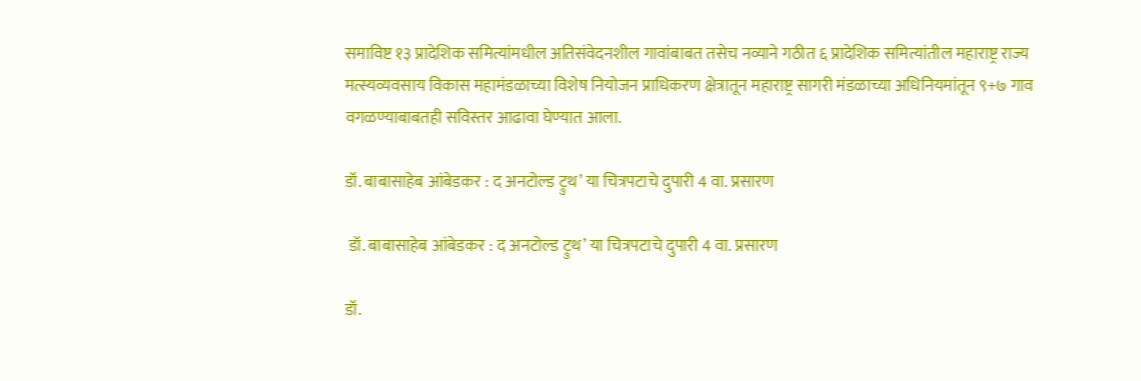समाविष्ट १३ प्रादेशिक समित्यांमधील अतिसंवेदनशील गावांबाबत तसेच नव्याने गठीत ६ प्रादेशिक समित्यांतील महाराष्ट्र राज्य मत्स्यव्यवसाय विकास महामंडळाच्या विशेष नियोजन प्राधिकरण क्षेत्रातून महाराष्ट्र सागरी मंडळाच्या अधिनियमांतून ९+७ गाव वगळण्याबाबतही सविस्तर आढावा घेण्यात आला.

डॉ. बाबासाहेब आंबेडकर : द अनटोल्ड ट्रुथ’ या चित्रपटाचे दुपारी 4 वा. प्रसारण

 डॉ. बाबासाहेब आंबेडकर : द अनटोल्ड ट्रुथ’ या चित्रपटाचे दुपारी 4 वा. प्रसारण

डॉ.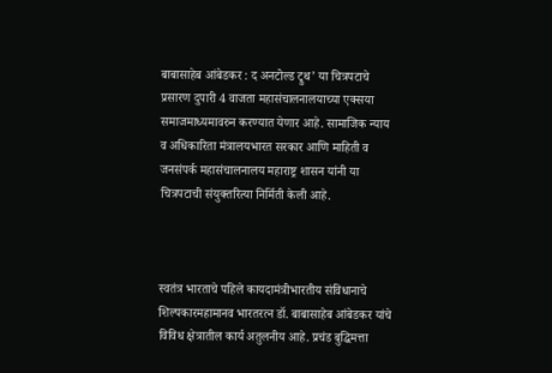बाबासाहेब आंबेडकर : द अनटोल्ड ट्रुथ’ या चित्रपटाचे प्रसारण दुपारी 4 वाजता महासंचालनालयाच्या एक्सया समाजमाध्यमावरुन करण्यात येणार आहे. सामाजिक न्याय व अधिकारिता मंत्रालयभारत सरकार आणि माहिती व जनसंपर्क महासंचालनालय महाराष्ट्र शासन यांनी या चित्रपटाची संयुक्तरित्या निर्मिती केली आहे.



स्वतंत्र भारताचे पहिले कायदामंत्रीभारतीय संविधानाचे शिल्पकारमहामानव भारतरत्न डॉ. बाबासाहेब आंबेडकर यांचे विविध क्षेत्रातील कार्य अतुलनीय आहे. प्रचंड बुद्धिमत्ता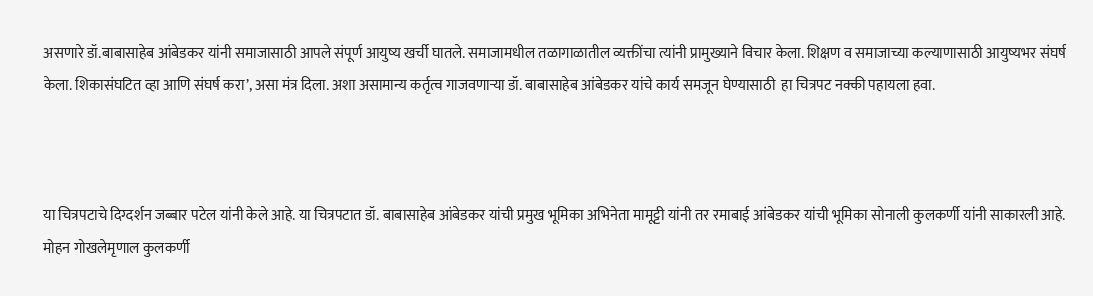असणारे डॉ.बाबासाहेब आंबेडकर यांनी समाजासाठी आपले संपूर्ण आयुष्य खर्ची घातले. समाजामधील तळागाळातील व्यक्तींचा त्यांनी प्रामुख्याने विचार केला. शिक्षण व समाजाच्या कल्याणासाठी आयुष्यभर संघर्ष केला. शिकासंघटित व्हा आणि संघर्ष करा’, असा मंत्र दिला. अशा असामान्य कर्तृत्व गाजवणाऱ्या डॉ. बाबासाहेब आंबेडकर यांचे कार्य समजून घेण्यासाठी  हा चित्रपट नक्की पहायला हवा.



या चित्रपटाचे दिग्दर्शन जब्बार पटेल यांनी केले आहे. या चित्रपटात डॉ. बाबासाहेब आंबेडकर यांची प्रमुख भूमिका अभिनेता मामूट्टी यांनी तर रमाबाई आंबेडकर यांची भूमिका सोनाली कुलकर्णी यांनी साकारली आहे. मोहन गोखलेमृणाल कुलकर्णी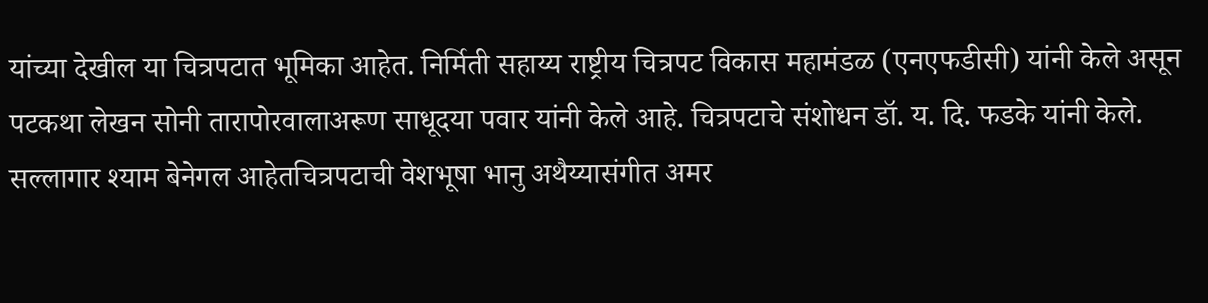यांच्या देखील या चित्रपटात भूमिका आहेत. निर्मिती सहाय्य राष्ट्रीय चित्रपट विकास महामंडळ (एनएफडीसी) यांनी केले असून पटकथा लेखन सोनी तारापोरवालाअरूण साधूदया पवार यांनी केले आहे. चित्रपटाचे संशोधन डॉ. य. दि. फडके यांनी केले. सल्लागार श्याम बेनेगल आहेतचित्रपटाची वेशभूषा भानु अथैय्यासंगीत अमर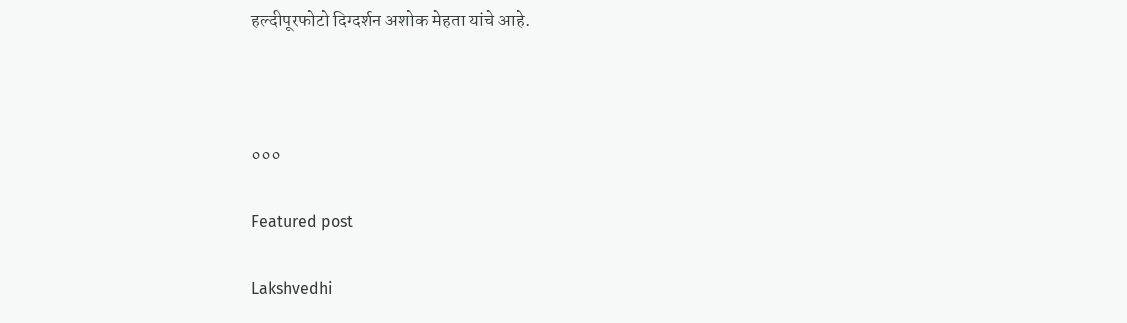हल्दीपूरफोटो दिग्दर्शन अशोक मेहता यांचे आहे.



०००

Featured post

Lakshvedhi